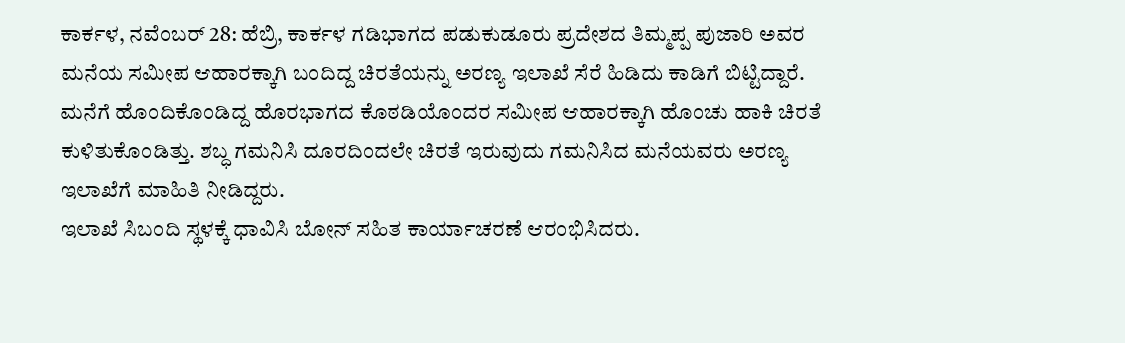ಕಾರ್ಕಳ, ನವೆಂಬರ್ 28: ಹೆಬ್ರಿ, ಕಾರ್ಕಳ ಗಡಿಭಾಗದ ಪಡುಕುಡೂರು ಪ್ರದೇಶದ ತಿಮ್ಮಪ್ಪ ಪುಜಾರಿ ಅವರ ಮನೆಯ ಸಮೀಪ ಆಹಾರಕ್ಕಾಗಿ ಬಂದಿದ್ದ ಚಿರತೆಯನ್ನು ಅರಣ್ಯ ಇಲಾಖೆ ಸೆರೆ ಹಿಡಿದು ಕಾಡಿಗೆ ಬಿಟ್ಟಿದ್ದಾರೆ.
ಮನೆಗೆ ಹೊಂದಿಕೊಂಡಿದ್ದ ಹೊರಭಾಗದ ಕೊಠಡಿಯೊಂದರ ಸಮೀಪ ಆಹಾರಕ್ಕಾಗಿ ಹೊಂಚು ಹಾಕಿ ಚಿರತೆ ಕುಳಿತುಕೊಂಡಿತ್ತು. ಶಬ್ಧ ಗಮನಿಸಿ ದೂರದಿಂದಲೇ ಚಿರತೆ ಇರುವುದು ಗಮನಿಸಿದ ಮನೆಯವರು ಅರಣ್ಯ ಇಲಾಖೆಗೆ ಮಾಹಿತಿ ನೀಡಿದ್ದರು.
ಇಲಾಖೆ ಸಿಬಂದಿ ಸ್ಥಳಕ್ಕೆ ಧಾವಿಸಿ ಬೋನ್ ಸಹಿತ ಕಾರ್ಯಾಚರಣೆ ಆರಂಭಿಸಿದರು.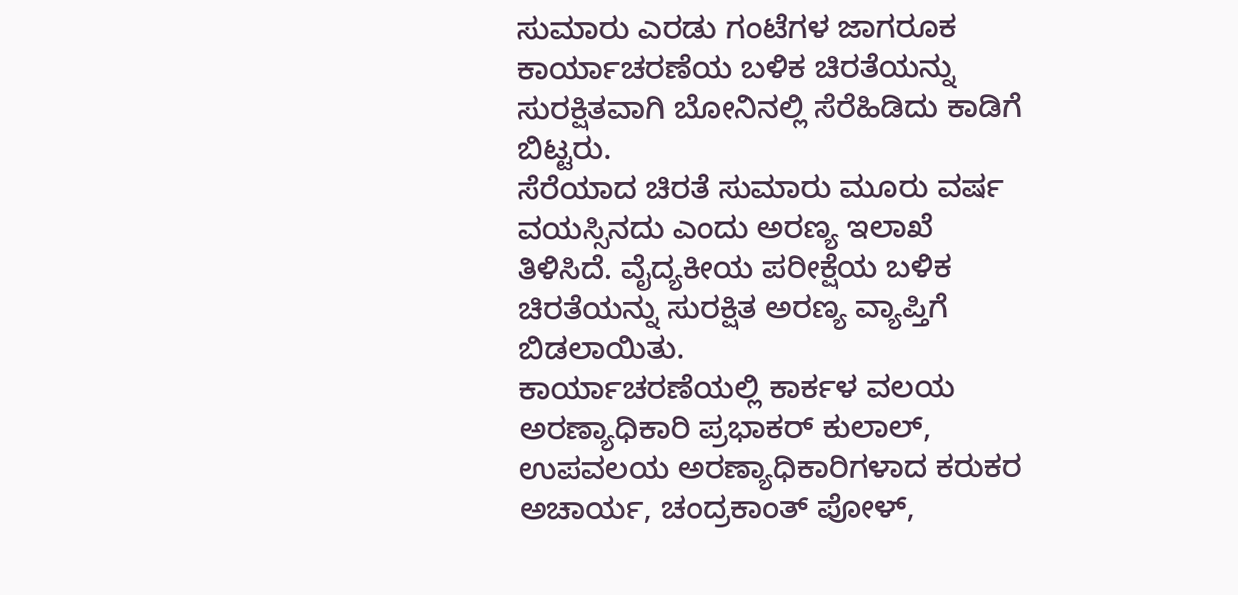ಸುಮಾರು ಎರಡು ಗಂಟೆಗಳ ಜಾಗರೂಕ ಕಾರ್ಯಾಚರಣೆಯ ಬಳಿಕ ಚಿರತೆಯನ್ನು ಸುರಕ್ಷಿತವಾಗಿ ಬೋನಿನಲ್ಲಿ ಸೆರೆಹಿಡಿದು ಕಾಡಿಗೆ ಬಿಟ್ಟರು.
ಸೆರೆಯಾದ ಚಿರತೆ ಸುಮಾರು ಮೂರು ವರ್ಷ ವಯಸ್ಸಿನದು ಎಂದು ಅರಣ್ಯ ಇಲಾಖೆ ತಿಳಿಸಿದೆ. ವೈದ್ಯಕೀಯ ಪರೀಕ್ಷೆಯ ಬಳಿಕ ಚಿರತೆಯನ್ನು ಸುರಕ್ಷಿತ ಅರಣ್ಯ ವ್ಯಾಪ್ತಿಗೆ ಬಿಡಲಾಯಿತು.
ಕಾರ್ಯಾಚರಣೆಯಲ್ಲಿ ಕಾರ್ಕಳ ವಲಯ ಅರಣ್ಯಾಧಿಕಾರಿ ಪ್ರಭಾಕರ್ ಕುಲಾಲ್, ಉಪವಲಯ ಅರಣ್ಯಾಧಿಕಾರಿಗಳಾದ ಕರುಕರ ಅಚಾರ್ಯ, ಚಂದ್ರಕಾಂತ್ ಪೋಳ್,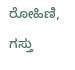ರೋಹಿಣಿ, ಗಸ್ತು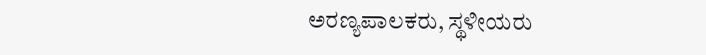ಅರಣ್ಯಪಾಲಕರು, ಸ್ಥಳೀಯರು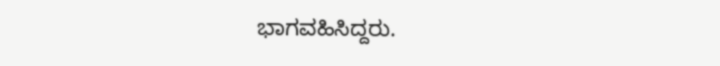ಭಾಗವಹಿಸಿದ್ದರು.